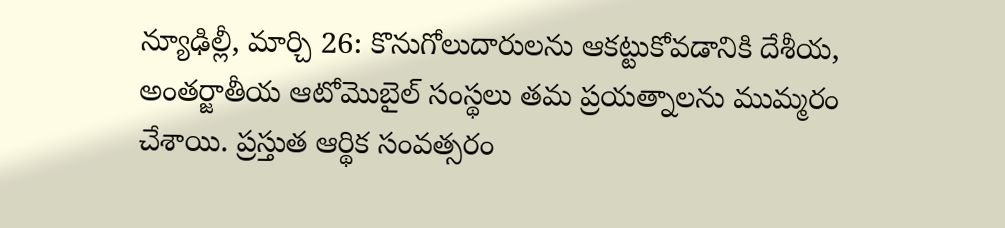న్యూఢిల్లీ, మార్చి 26: కొనుగోలుదారులను ఆకట్టుకోవడానికి దేశీయ, అంతర్జాతీయ ఆటోమొబైల్ సంస్థలు తమ ప్రయత్నాలను ముమ్మరం చేశాయి. ప్రస్తుత ఆర్థిక సంవత్సరం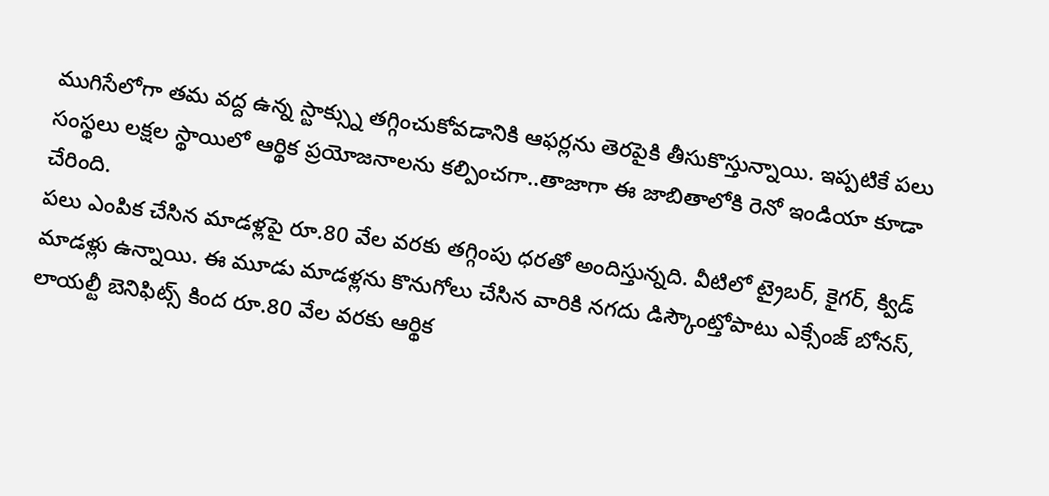ముగిసేలోగా తమ వద్ద ఉన్న స్టాక్స్ను తగ్గించుకోవడానికి ఆఫర్లను తెరపైకి తీసుకొస్తున్నాయి. ఇప్పటికే పలు సంస్థలు లక్షల స్థాయిలో ఆర్థిక ప్రయోజనాలను కల్పించగా..తాజాగా ఈ జాబితాలోకి రెనో ఇండియా కూడా చేరింది.
పలు ఎంపిక చేసిన మాడళ్లపై రూ.80 వేల వరకు తగ్గింపు ధరతో అందిస్తున్నది. వీటిలో ట్రైబర్, కైగర్, క్విడ్ మాడళ్లు ఉన్నాయి. ఈ మూడు మాడళ్లను కొనుగోలు చేసిన వారికి నగదు డిస్కౌంట్తోపాటు ఎక్సేంజ్ బోనస్, లాయల్టీ బెనిఫిట్స్ కింద రూ.80 వేల వరకు ఆర్థిక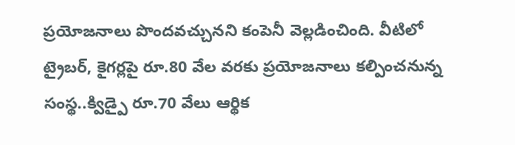ప్రయోజనాలు పొందవచ్చునని కంపెనీ వెల్లడించింది. వీటిలో ట్రైబర్, కైగర్లపై రూ.80 వేల వరకు ప్రయోజనాలు కల్పించనున్న సంస్థ..క్విడ్పై రూ.70 వేలు ఆర్థిక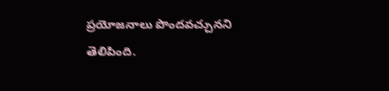ప్రయోజనాలు పొందవచ్చునని తెలిపింది.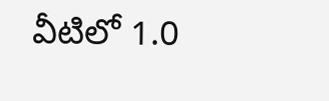వీటిలో 1.0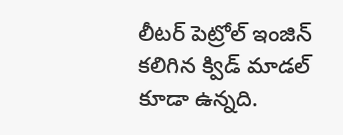లీటర్ పెట్రోల్ ఇంజిన్ కలిగిన క్విడ్ మాడల్ కూడా ఉన్నది.